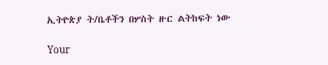ኢትዮጵያ ት/ቤቶችን በሦስት ዙር ልትከፍት ነው

Your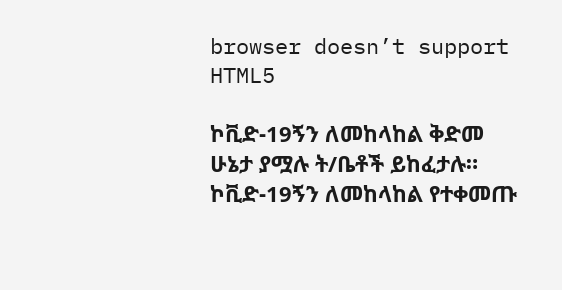browser doesn’t support HTML5

ኮቪድ-19ኝን ለመከላከል ቅድመ ሁኔታ ያሟሉ ት/ቤቶች ይከፈታሉ። ኮቪድ-19ኝን ለመከላከል የተቀመጡ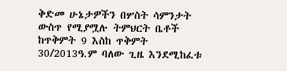ቅድመ ሁኔታዎችን በሦስት ሳምንታት ውስጥ የሚያሟሉ ትምህርት ቤቶች ከጥቅምት 9 እስከ ጥቅምት 30/2013ዓ.ም ባለው ጊዜ እንደሚከፈቱ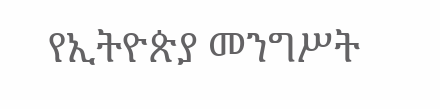የኢትዮጵያ መንግሥት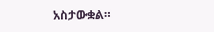አስታውቋል።